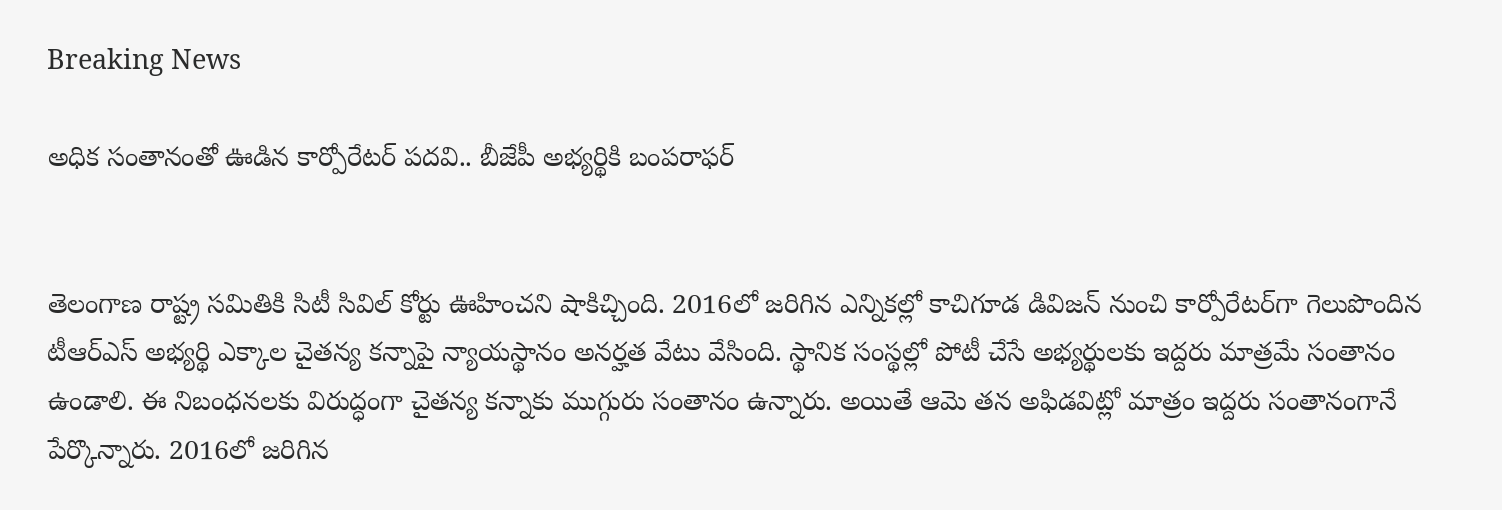Breaking News

అధిక సంతానంతో ఊడిన కార్పోరేటర్ పదవి.. బీజేపీ అభ్యర్థికి బంపరాఫర్


తెలంగాణ రాష్ట్ర సమితికి సిటీ సివిల్ కోర్టు ఊహించని షాకిచ్చింది. 2016లో జరిగిన ఎన్నికల్లో కాచిగూడ డివిజన్ నుంచి కార్పోరేటర్‌గా గెలుపొందిన టీఆర్ఎస్ అభ్యర్థి ఎక్కాల చైతన్య కన్నాపై న్యాయస్థానం అనర్హత వేటు వేసింది. స్థానిక సంస్థల్లో పోటీ చేసే అభ్యర్థులకు ఇద్దరు మాత్రమే సంతానం ఉండాలి. ఈ నిబంధనలకు విరుద్ధంగా చైతన్య కన్నాకు ముగ్గురు సంతానం ఉన్నారు. అయితే ఆమె తన అఫిడవిట్లో మాత్రం ఇద్దరు సంతానంగానే పేర్కొన్నారు. 2016లో జరిగిన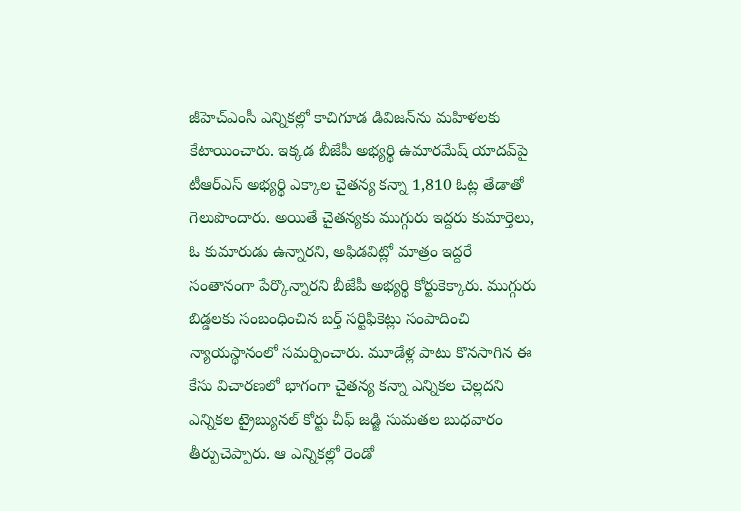జీహెచ్ఎంసీ ఎన్నికల్లో కాచిగూడ డివిజన్‌ను మహిళలకు కేటాయించారు. ఇక్కడ బీజేపీ అభ్యర్థి ఉమారమేష్ యాదవ్‌పై టీఆర్ఎస్ అభ్యర్థి ఎక్కాల చైతన్య కన్నా 1,810 ఓట్ల తేడాతో గెలుపొందారు. అయితే చైతన్యకు ముగ్గురు ఇద్దరు కుమార్తెలు, ఓ కుమారుడు ఉన్నారని, అఫిడవిట్లో మాత్రం ఇద్దరే సంతానంగా పేర్కొన్నారని బీజేపీ అభ్యర్థి కోర్టుకెక్కారు. ముగ్గురు బిడ్డలకు సంబంధించిన బర్త్ సర్టిఫికెట్లు సంపాదించి న్యాయస్థానంలో సమర్పించారు. మూడేళ్ల పాటు కొనసాగిన ఈ కేసు విచారణలో భాగంగా చైతన్య కన్నా ఎన్నికల చెల్లదని ఎన్నికల ట్రైబ్యునల్ కోర్టు చీఫ్ జడ్జి సుమతల బుధవారం తీర్పుచెప్పారు. ఆ ఎన్నికల్లో రెండో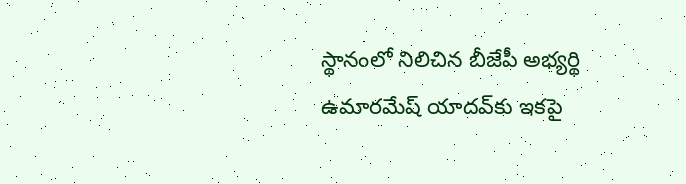స్థానంలో నిలిచిన బీజేపీ అభ్యర్థి ఉమారమేష్ యాదవ్‌కు ఇకపై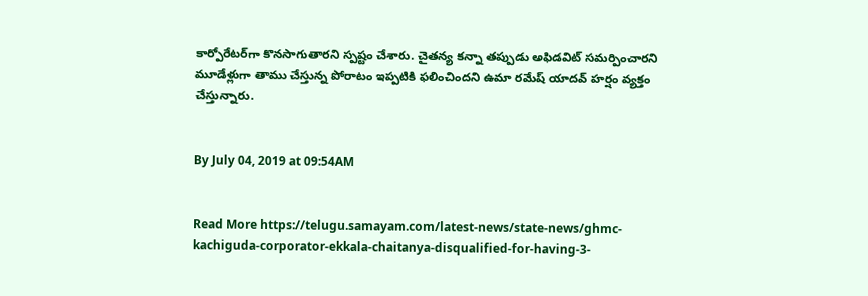కార్పోరేటర్‌గా కొనసాగుతారని స్పష్టం చేశారు. చైతన్య కన్నా తప్పుడు అఫిడవిట్ సమర్పించారని మూడేళ్లుగా తాము చేస్తున్న పోరాటం ఇప్పటికి ఫలించిందని ఉమా రమేష్ యాదవ్ హర్షం వ్యక్తం చేస్తున్నారు.


By July 04, 2019 at 09:54AM


Read More https://telugu.samayam.com/latest-news/state-news/ghmc-kachiguda-corporator-ekkala-chaitanya-disqualified-for-having-3-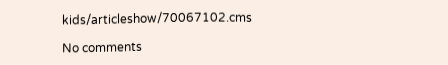kids/articleshow/70067102.cms

No comments